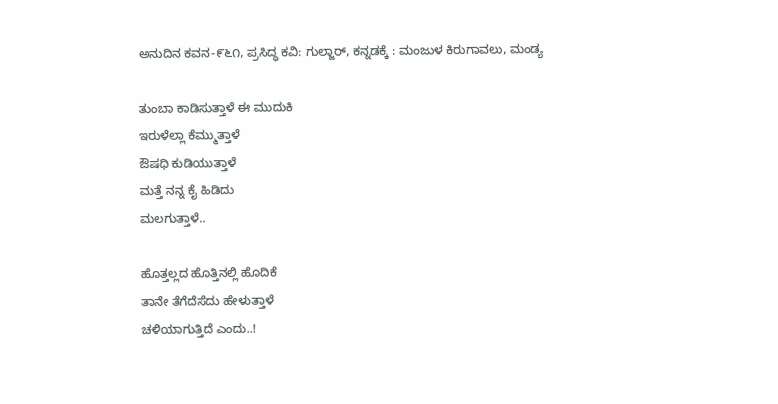ಅನುದಿನ ಕವನ-೯೬೧, ಪ್ರಸಿದ್ಧ ಕವಿ: ಗುಲ್ಜಾರ್, ಕನ್ನಡಕ್ಕೆ : ಮಂಜುಳ ಕಿರುಗಾವಲು, ಮಂಡ್ಯ

ತುಂಬಾ ಕಾಡಿಸುತ್ತಾಳೆ ಈ ಮುದುಕಿ
ಇರುಳೆಲ್ಲಾ ಕೆಮ್ಮುತ್ತಾಳೆ
ಔಷಧಿ ಕುಡಿಯುತ್ತಾಳೆ
ಮತ್ತೆ ನನ್ನ ಕೈ ಹಿಡಿದು
ಮಲಗುತ್ತಾಳೆ..

ಹೊತ್ತಲ್ಲದ ಹೊತ್ತಿನಲ್ಲಿ ಹೊದಿಕೆ
ತಾನೇ ತೆಗೆದೆಸೆದು ಹೇಳುತ್ತಾಳೆ
ಚಳಿಯಾಗುತ್ತಿದೆ ಎಂದು..!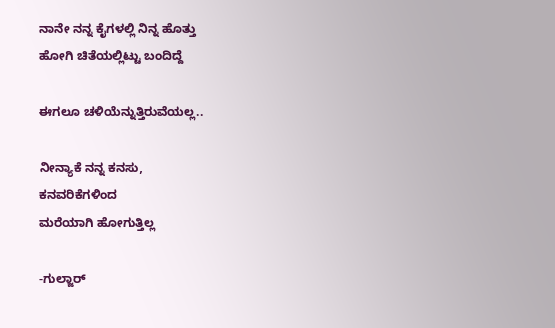ನಾನೇ ನನ್ನ ಕೈಗಳಲ್ಲಿ ನಿನ್ನ ಹೊತ್ತು
ಹೋಗಿ ಚಿತೆಯಲ್ಲಿಟ್ಟು ಬಂದಿದ್ದೆ

ಈಗಲೂ ಚಳಿಯೆನ್ನುತ್ತಿರುವೆಯಲ್ಲ..

ನೀನ್ಯಾಕೆ ನನ್ನ ಕನಸು,
ಕನವರಿಕೆಗಳಿಂದ
ಮರೆಯಾಗಿ ಹೋಗುತ್ತಿಲ್ಲ

-ಗುಲ್ಜಾರ್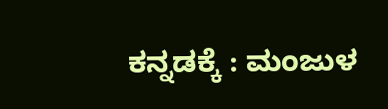ಕನ್ನಡಕ್ಕೆ : ಮಂಜುಳ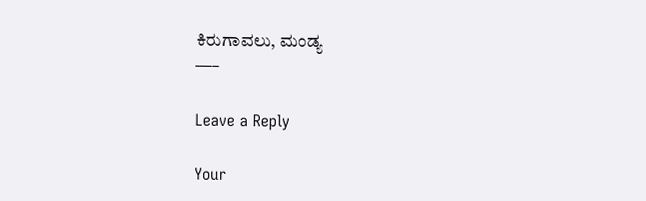ಕಿರುಗಾವಲು, ಮಂಡ್ಯ
—–

Leave a Reply

Your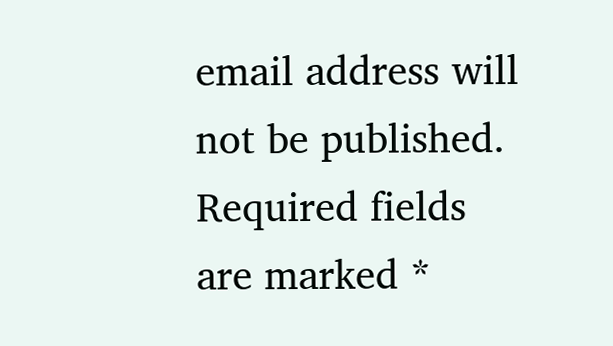email address will not be published. Required fields are marked *